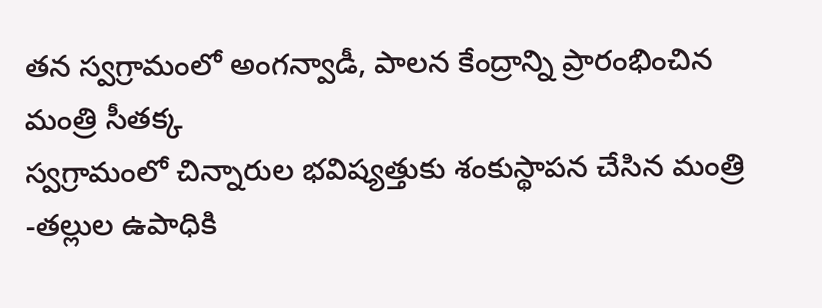తన స్వగ్రామంలో అంగన్వాడీ, పాలన కేంద్రాన్ని ప్రారంభించిన మంత్రి సీతక్క
స్వగ్రామంలో చిన్నారుల భవిష్యత్తుకు శంకుస్థాపన చేసిన మంత్రి
-తల్లుల ఉపాధికి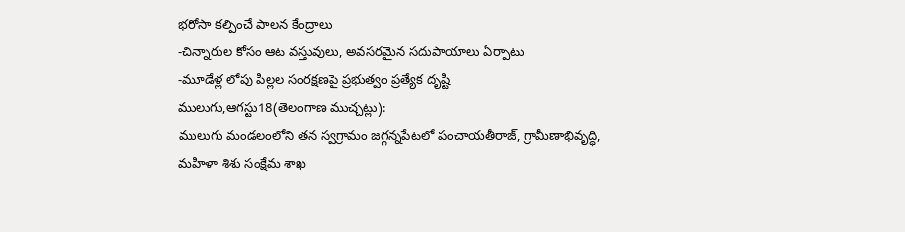భరోసా కల్పించే పాలన కేంద్రాలు
-చిన్నారుల కోసం ఆట వస్తువులు, అవసరమైన సదుపాయాలు ఏర్పాటు
-మూడేళ్ల లోపు పిల్లల సంరక్షణపై ప్రభుత్వం ప్రత్యేక దృష్టి
ములుగు,ఆగస్టు18(తెలంగాణ ముచ్చట్లు):
ములుగు మండలంలోని తన స్వగ్రామం జగ్గన్నపేటలో పంచాయతీరాజ్, గ్రామీణాభివృద్ధి, మహిళా శిశు సంక్షేమ శాఖ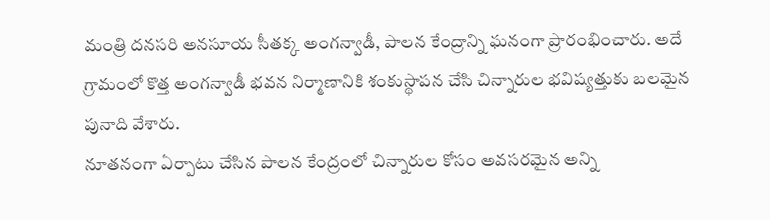మంత్రి దనసరి అనసూయ సీతక్క అంగన్వాడీ, పాలన కేంద్రాన్ని ఘనంగా ప్రారంభించారు. అదే గ్రామంలో కొత్త అంగన్వాడీ భవన నిర్మాణానికి శంకుస్థాపన చేసి చిన్నారుల భవిష్యత్తుకు బలమైన పునాది వేశారు.
నూతనంగా ఏర్పాటు చేసిన పాలన కేంద్రంలో చిన్నారుల కోసం అవసరమైన అన్ని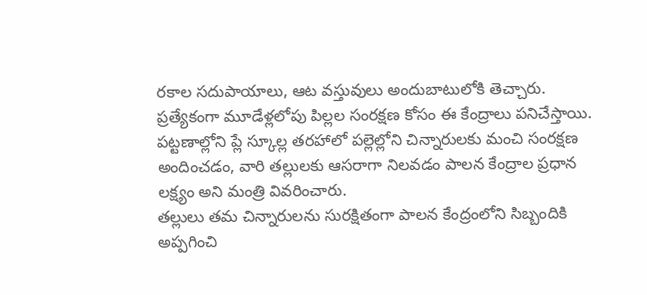రకాల సదుపాయాలు, ఆట వస్తువులు అందుబాటులోకి తెచ్చారు. ప్రత్యేకంగా మూడేళ్లలోపు పిల్లల సంరక్షణ కోసం ఈ కేంద్రాలు పనిచేస్తాయి. పట్టణాల్లోని ప్లే స్కూల్ల తరహాలో పల్లెల్లోని చిన్నారులకు మంచి సంరక్షణ అందించడం, వారి తల్లులకు ఆసరాగా నిలవడం పాలన కేంద్రాల ప్రధాన లక్ష్యం అని మంత్రి వివరించారు.
తల్లులు తమ చిన్నారులను సురక్షితంగా పాలన కేంద్రంలోని సిబ్బందికి అప్పగించి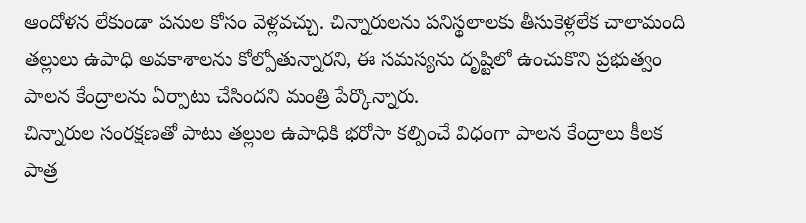ఆందోళన లేకుండా పనుల కోసం వెళ్లవచ్చు. చిన్నారులను పనిస్థలాలకు తీసుకెళ్లలేక చాలామంది తల్లులు ఉపాధి అవకాశాలను కోల్పోతున్నారని, ఈ సమస్యను దృష్టిలో ఉంచుకొని ప్రభుత్వం పాలన కేంద్రాలను ఏర్పాటు చేసిందని మంత్రి పేర్కొన్నారు.
చిన్నారుల సంరక్షణతో పాటు తల్లుల ఉపాధికి భరోసా కల్పించే విధంగా పాలన కేంద్రాలు కీలక పాత్ర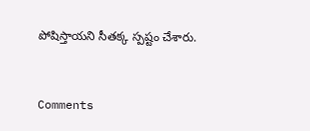పోషిస్తాయని సీతక్క స్పష్టం చేశారు.


Comments